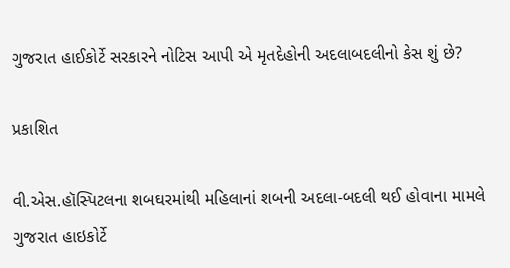ગુજરાત હાઈકોર્ટે સરકારને નોટિસ આપી એ મૃતદેહોની અદલાબદલીનો કેસ શું છે?

પ્રકાશિત

વી.એસ.હૉસ્પિટલના શબઘરમાંથી મહિલાનાં શબની અદલા-બદલી થઈ હોવાના મામલે ગુજરાત હાઇકોર્ટે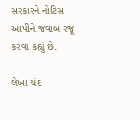સરકારને નોટિસ આપીને જવાબ રજૂ કરવા કહ્યું છે.

લેખા ચંદ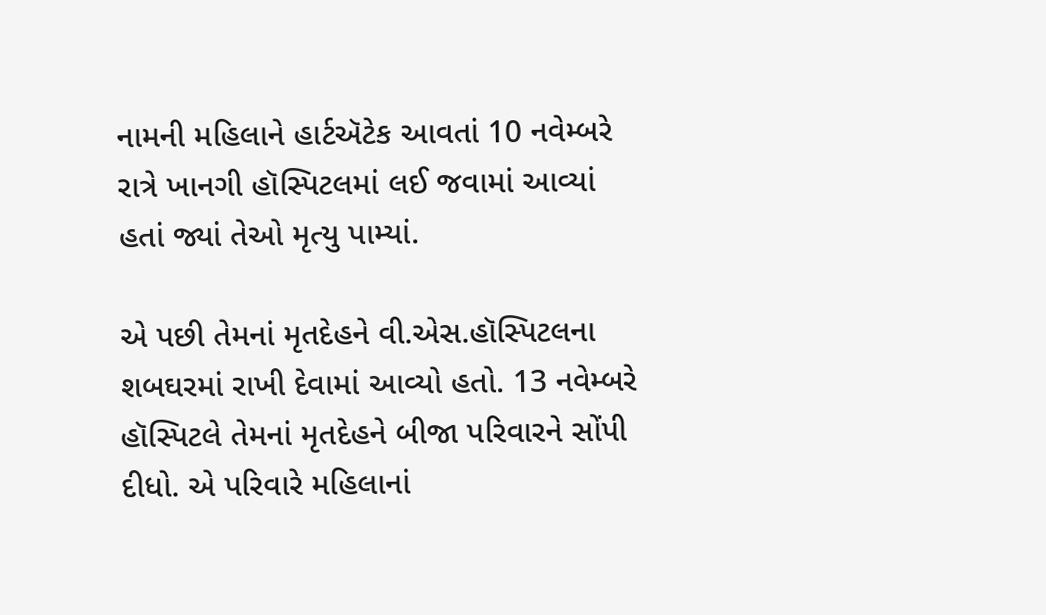નામની મહિલાને હાર્ટઍટેક આવતાં 10 નવેમ્બરે રાત્રે ખાનગી હૉસ્પિટલમાં લઈ જવામાં આવ્યાં હતાં જ્યાં તેઓ મૃત્યુ પામ્યાં.

એ પછી તેમનાં મૃતદેહને વી.એસ.હૉસ્પિટલના શબઘરમાં રાખી દેવામાં આવ્યો હતો. 13 નવેમ્બરે હૉસ્પિટલે તેમનાં મૃતદેહને બીજા પરિવારને સોંપી દીધો. એ પરિવારે મહિલાનાં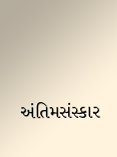અંતિમસંસ્કાર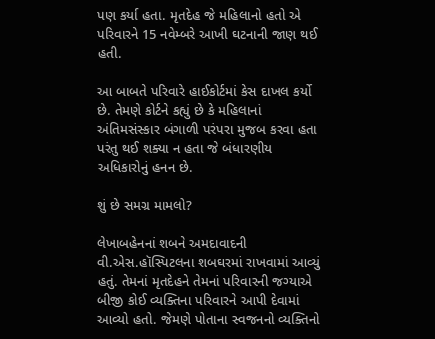પણ કર્યા હતા. મૃતદેહ જે મહિલાનો હતો એ પરિવારને 15 નવેમ્બરે આખી ઘટનાની જાણ થઈ હતી.

આ બાબતે પરિવારે હાઈકોર્ટમાં કેસ દાખલ કર્યો છે. તેમણે કોર્ટને કહ્યું છે કે મહિલાનાં અંતિમસંસ્કાર બંગાળી પરંપરા મુજબ કરવા હતા પરંતુ થઈ શક્યા ન હતા જે બંધારણીય અધિકારોનું હનન છે.

શું છે સમગ્ર મામલો?

લેખાબહેનનાં શબને અમદાવાદની વી.એસ.હૉસ્પિટલના શબઘરમાં રાખવામાં આવ્યું હતું. તેમનાં મૃતદેહને તેમનાં પરિવારની જગ્યાએ બીજી કોઈ વ્યક્તિના પરિવારને આપી દેવામાં આવ્યો હતો. જેમણે પોતાના સ્વજનનો વ્યક્તિનો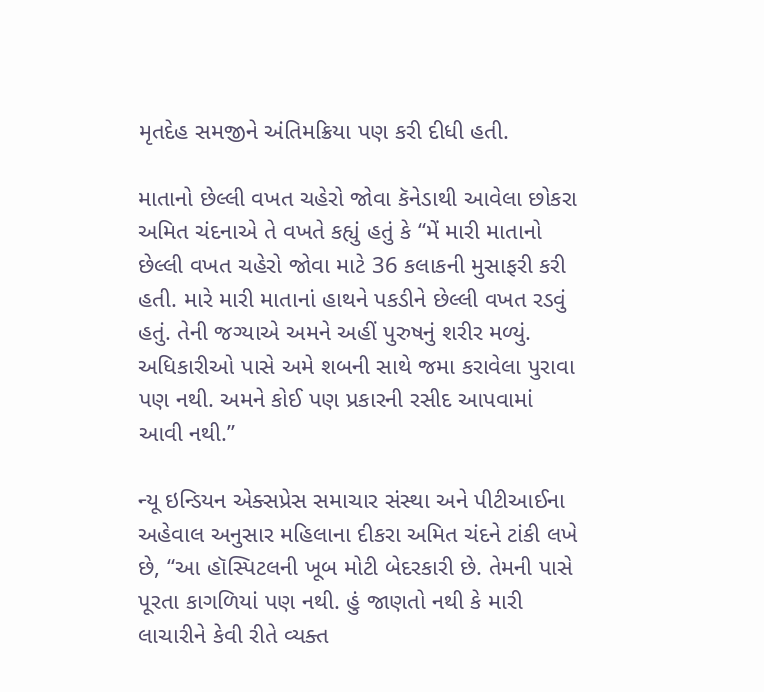મૃતદેહ સમજીને અંતિમક્રિયા પણ કરી દીધી હતી.

માતાનો છેલ્લી વખત ચહેરો જોવા કૅનેડાથી આવેલા છોકરા અમિત ચંદનાએ તે વખતે કહ્યું હતું કે “મેં મારી માતાનો છેલ્લી વખત ચહેરો જોવા માટે 36 કલાકની મુસાફરી કરી હતી. મારે મારી માતાનાં હાથને પકડીને છેલ્લી વખત રડવું હતું. તેની જગ્યાએ અમને અહીં પુરુષનું શરીર મળ્યું. અધિકારીઓ પાસે અમે શબની સાથે જમા કરાવેલા પુરાવા પણ નથી. અમને કોઈ પણ પ્રકારની રસીદ આપવામાં આવી નથી.”

ન્યૂ ઇન્ડિયન એક્સપ્રેસ સમાચાર સંસ્થા અને પીટીઆઈના અહેવાલ અનુસાર મહિલાના દીકરા અમિત ચંદને ટાંકી લખે છે, “આ હૉસ્પિટલની ખૂબ મોટી બેદરકારી છે. તેમની પાસે પૂરતા કાગળિયાં પણ નથી. હું જાણતો નથી કે મારી લાચારીને કેવી રીતે વ્યક્ત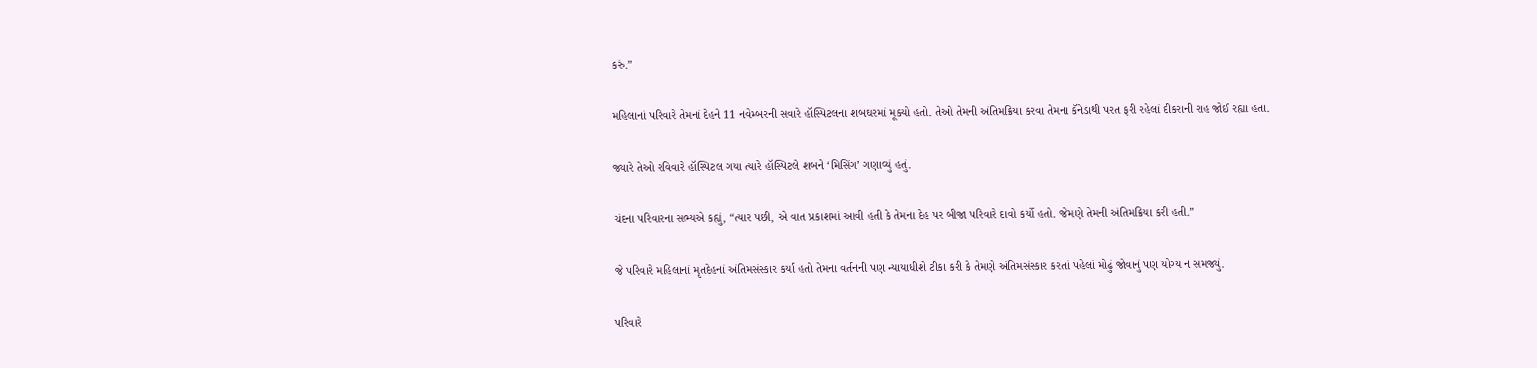કરું.”

મહિલાનાં પરિવારે તેમનાં દેહને 11 નવેમ્બરની સવારે હૉસ્પિટલના શબઘરમાં મૂક્યો હતો. તેઓ તેમની અંતિમક્રિયા કરવા તેમના કૅનેડાથી પરત ફરી રહેલાં દીકરાની રાહ જોઈ રહ્યા હતા.

જ્યારે તેઓ રવિવારે હૉસ્પિટલ ગયા ત્યારે હૉસ્પિટલે શબને ‘મિસિંગ’ ગણાવ્યું હતું.

ચંદના પરિવારના સભ્યએ કહ્યું, “ત્યાર પછી, એ વાત પ્રકાશમાં આવી હતી કે તેમના દેહ પર બીજા પરિવારે દાવો કર્યો હતો. જેમણે તેમની અંતિમક્રિયા કરી હતી.”

જે પરિવારે મહિલાનાં મૃતદેહનાં અંતિમસંસ્કાર કર્યા હતો તેમના વર્તનની પણ ન્યાયાધીશે ટીકા કરી કે તેમણે અંતિમસંસ્કાર કરતાં પહેલાં મોઢું જોવાનું પણ યોગ્ય ન સમજ્યું.

પરિવારે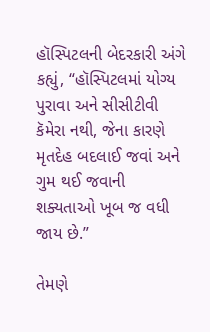હૉસ્પિટલની બેદરકારી અંગે કહ્યું, “હૉસ્પિટલમાં યોગ્ય પુરાવા અને સીસીટીવી કૅમેરા નથી, જેના કારણે મૃતદેહ બદલાઈ જવાં અને ગુમ થઈ જવાની શક્યતાઓ ખૂબ જ વધી જાય છે.”

તેમણે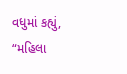વધુમાં કહ્યું, “મહિલા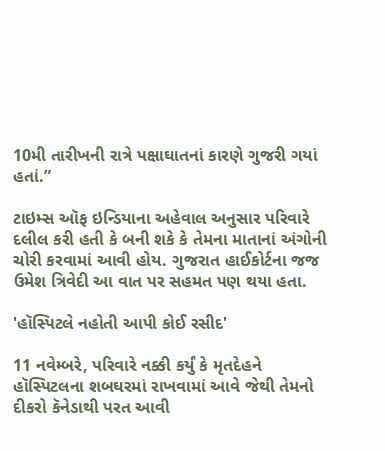10મી તારીખની રાત્રે પક્ષાઘાતનાં કારણે ગુજરી ગયાં હતાં.”

ટાઇમ્સ ઑફ ઇન્ડિયાના અહેવાલ અનુસાર પરિવારે દલીલ કરી હતી કે બની શકે કે તેમના માતાનાં અંગોની ચોરી કરવામાં આવી હોય. ગુજરાત હાઈકોર્ટના જજ ઉમેશ ત્રિવેદી આ વાત પર સહમત પણ થયા હતા.

'હૉસ્પિટલે નહોતી આપી કોઈ રસીદ'

11 નવેમ્બરે, પરિવારે નક્કી કર્યું કે મૃતદેહને હૉસ્પિટલના શબઘરમાં રાખવામાં આવે જેથી તેમનો દીકરો કૅનેડાથી પરત આવી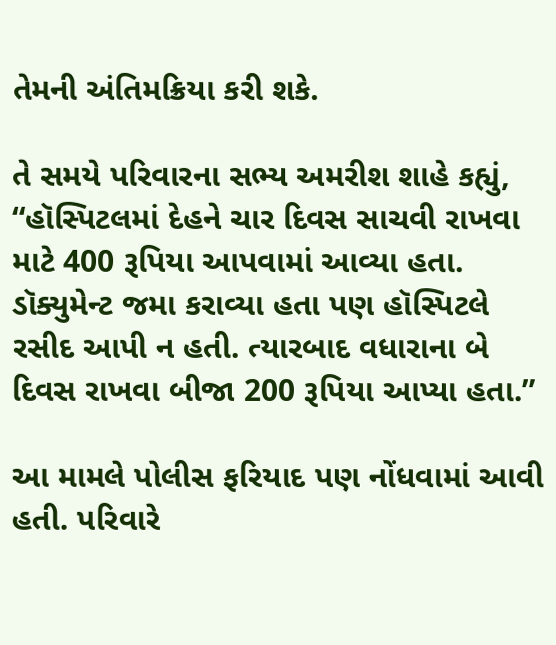તેમની અંતિમક્રિયા કરી શકે.

તે સમયે પરિવારના સભ્ય અમરીશ શાહે કહ્યું, “હૉસ્પિટલમાં દેહને ચાર દિવસ સાચવી રાખવા માટે 400 રૂપિયા આપવામાં આવ્યા હતા. ડૉક્યુમેન્ટ જમા કરાવ્યા હતા પણ હૉસ્પિટલે રસીદ આપી ન હતી. ત્યારબાદ વધારાના બે દિવસ રાખવા બીજા 200 રૂપિયા આપ્યા હતા.”

આ મામલે પોલીસ ફરિયાદ પણ નોંધવામાં આવી હતી. પરિવારે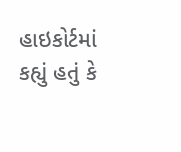હાઇકોર્ટમાં કહ્યું હતું કે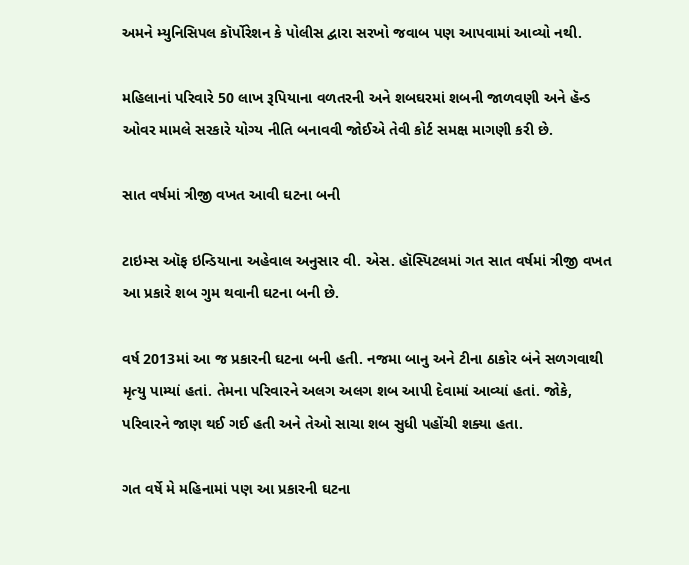અમને મ્યુનિસિપલ કૉર્પોરેશન કે પોલીસ દ્વારા સરખો જવાબ પણ આપવામાં આવ્યો નથી.

મહિલાનાં પરિવારે 50 લાખ રૂપિયાના વળતરની અને શબઘરમાં શબની જાળવણી અને હૅન્ડ ઓવર મામલે સરકારે યોગ્ય નીતિ બનાવવી જોઈએ તેવી કોર્ટ સમક્ષ માગણી કરી છે.

સાત વર્ષમાં ત્રીજી વખત આવી ઘટના બની

ટાઇમ્સ ઑફ ઇન્ડિયાના અહેવાલ અનુસાર વી. એસ. હૉસ્પિટલમાં ગત સાત વર્ષમાં ત્રીજી વખત આ પ્રકારે શબ ગુમ થવાની ઘટના બની છે.

વર્ષ 2013માં આ જ પ્રકારની ઘટના બની હતી. નજમા બાનુ અને ટીના ઠાકોર બંને સળગવાથી મૃત્યુ પામ્યાં હતાં. તેમના પરિવારને અલગ અલગ શબ આપી દેવામાં આવ્યાં હતાં. જોકે, પરિવારને જાણ થઈ ગઈ હતી અને તેઓ સાચા શબ સુધી પહોંચી શક્યા હતા.

ગત વર્ષે મે મહિનામાં પણ આ પ્રકારની ઘટના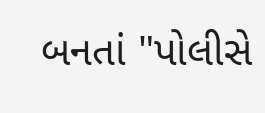બનતાં "પોલીસે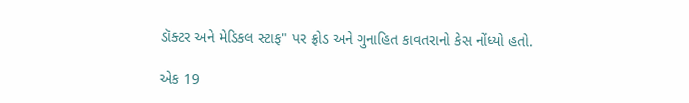ડૉક્ટર અને મેડિકલ સ્ટાફ" પર ફ્રોડ અને ગુનાહિત કાવતરાનો કેસ નોંધ્યો હતો.

એક 19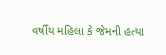વર્ષીય મહિલા કે જેમની હત્યા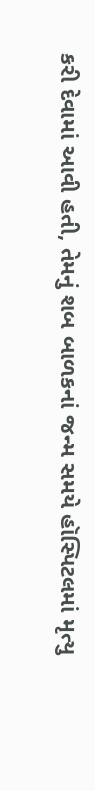કરી દેવામાં આવી હતી, તેમનું શબ બાળકનાં જન્મ સમયે હૉસ્પિટલમાં મૃત્યુ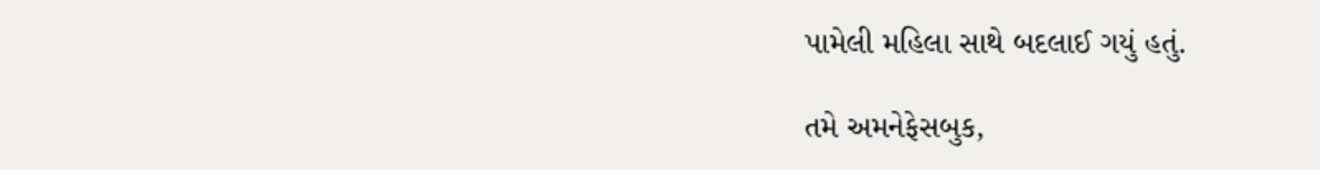પામેલી મહિલા સાથે બદલાઈ ગયું હતું.

તમે અમનેફેસબુક,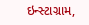ઇન્સ્ટાગ્રામ,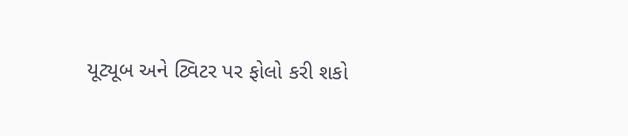યૂટ્યૂબ અને ટ્વિટર પર ફોલો કરી શકો